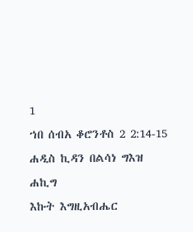1
ኀበ ሰብአ ቆሮንቶስ 2 2:14-15
ሐዲስ ኪዳን በልሳነ ግእዝ
ሐኪግ
እኩት እግዚአብሔር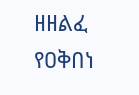ዘዘልፈ የዐቅበነ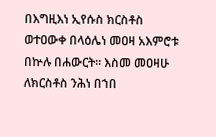በእግዚእነ ኢየሱስ ክርስቶስ ወተዐውቀ በላዕሌነ መዐዛ አእምሮቱ በኵሉ በሐውርት። እስመ መዐዛሁ ለክርስቶስ ንሕነ በኀበ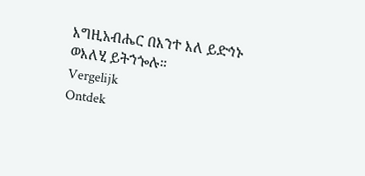እግዚአብሔር በእንተ እለ ይድኅኑ ወእለሂ ይትኀጐሉ።
Vergelijk
Ontdek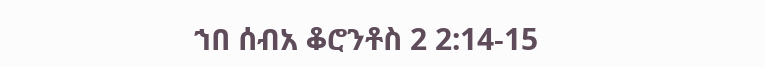ኀበ ሰብአ ቆሮንቶስ 2 2:14-15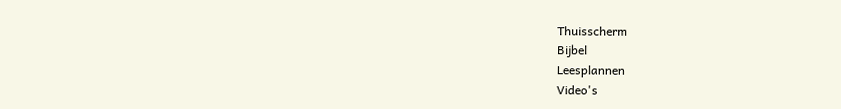Thuisscherm
Bijbel
Leesplannen
Video's